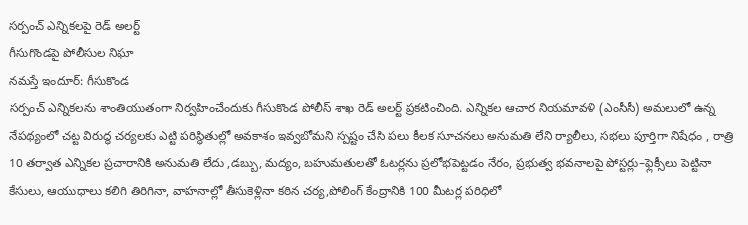సర్పంచ్ ఎన్నికలపై రెడ్ అలర్ట్
గీసుగొండపై పోలీసుల నిఘా
నమస్తే ఇందూర్: గీసుకొండ
సర్పంచ్ ఎన్నికలను శాంతియుతంగా నిర్వహించేందుకు గీసుకొండ పోలీస్ శాఖ రెడ్ అలర్ట్ ప్రకటించింది. ఎన్నికల ఆచార నియమావళి (ఎంసీసీ) అమలులో ఉన్న నేపథ్యంలో చట్ట విరుద్ధ చర్యలకు ఎట్టి పరిస్థితుల్లో అవకాశం ఇవ్వబోమని స్పష్టం చేసి పలు కీలక సూచనలు అనుమతి లేని ర్యాలీలు, సభలు పూర్తిగా నిషేధం , రాత్రి 10 తర్వాత ఎన్నికల ప్రచారానికి అనుమతి లేదు ,డబ్బు, మద్యం, బహుమతులతో ఓటర్లను ప్రలోభపెట్టడం నేరం, ప్రభుత్వ భవనాలపై పోస్టర్లు–ఫ్లెక్సీలు పెట్టినా కేసులు, ఆయుధాలు కలిగి తిరిగినా, వాహనాల్లో తీసుకెళ్లినా కఠిన చర్య,పోలింగ్ కేంద్రానికి 100 మీటర్ల పరిధిలో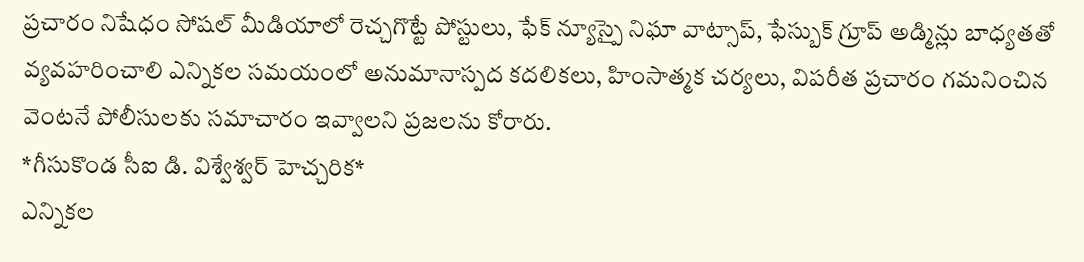ప్రచారం నిషేధం సోషల్ మీడియాలో రెచ్చగొట్టే పోస్టులు, ఫేక్ న్యూస్పై నిఘా వాట్సాప్, ఫేస్బుక్ గ్రూప్ అడ్మిన్లు బాధ్యతతో వ్యవహరించాలి ఎన్నికల సమయంలో అనుమానాస్పద కదలికలు, హింసాత్మక చర్యలు, విపరీత ప్రచారం గమనించిన వెంటనే పోలీసులకు సమాచారం ఇవ్వాలని ప్రజలను కోరారు.
*గీసుకొండ సీఐ డి. విశ్వేశ్వర్ హెచ్చరిక*
ఎన్నికల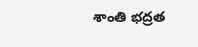శాంతి భద్రత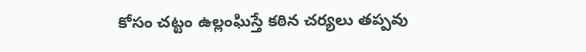కోసం చట్టం ఉల్లంఘిస్తే కఠిన చర్యలు తప్పవు